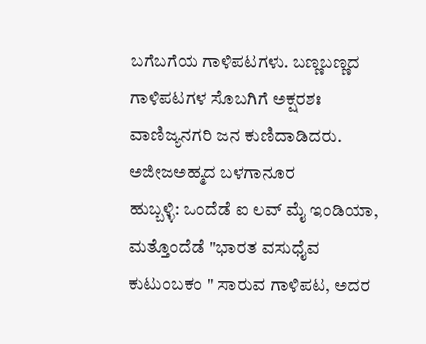ಬಗೆಬಗೆಯ ಗಾಳಿಪಟಗಳು. ಬಣ್ಣಬಣ್ಣದ ಗಾಳಿಪಟಗಳ ಸೊಬಗಿಗೆ ಅಕ್ಷರಶಃ ವಾಣಿಜ್ಯನಗರಿ ಜನ ಕುಣಿದಾಡಿದರು.
ಅಜೀಜಅಹ್ಮದ ಬಳಗಾನೂರ
ಹುಬ್ಬಳ್ಳಿ: ಒಂದೆಡೆ ಐ ಲವ್ ಮೈ ಇಂಡಿಯಾ, ಮತ್ತೊಂದೆಡೆ "ಭಾರತ ವಸುಧೈವ ಕುಟುಂಬಕಂ " ಸಾರುವ ಗಾಳಿಪಟ, ಅದರ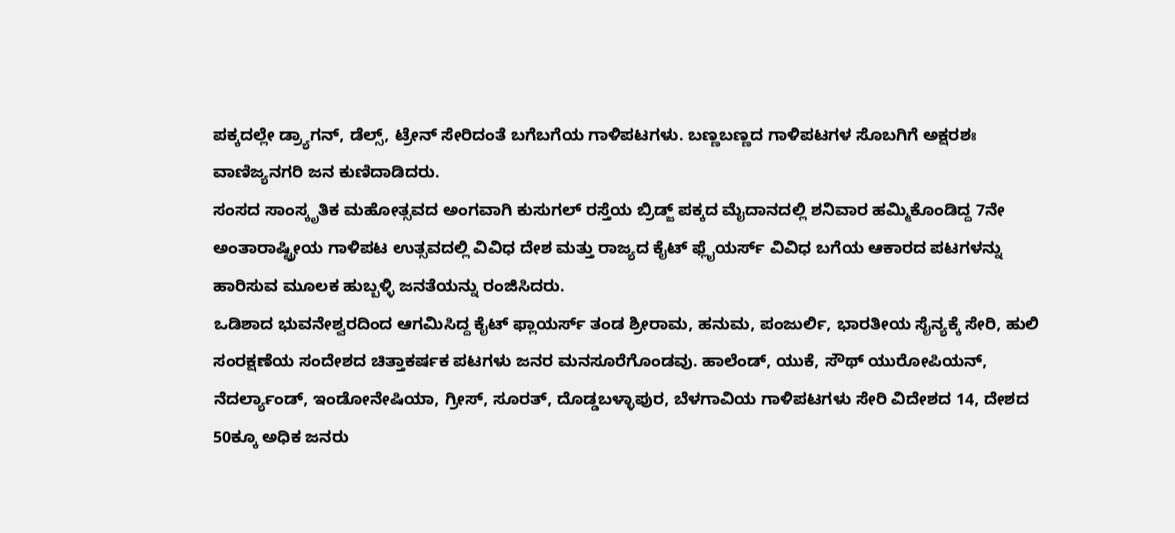ಪಕ್ಕದಲ್ಲೇ ಡ್ರ್ಯಾಗನ್, ಡೆಲ್ಸ್, ಟ್ರೇನ್ ಸೇರಿದಂತೆ ಬಗೆಬಗೆಯ ಗಾಳಿಪಟಗಳು. ಬಣ್ಣಬಣ್ಣದ ಗಾಳಿಪಟಗಳ ಸೊಬಗಿಗೆ ಅಕ್ಷರಶಃ ವಾಣಿಜ್ಯನಗರಿ ಜನ ಕುಣಿದಾಡಿದರು.
ಸಂಸದ ಸಾಂಸ್ಕೃತಿಕ ಮಹೋತ್ಸವದ ಅಂಗವಾಗಿ ಕುಸುಗಲ್ ರಸ್ತೆಯ ಬ್ರಿಡ್ಜ್ ಪಕ್ಕದ ಮೈದಾನದಲ್ಲಿ ಶನಿವಾರ ಹಮ್ಮಿಕೊಂಡಿದ್ದ 7ನೇ ಅಂತಾರಾಷ್ಟ್ರೀಯ ಗಾಳಿಪಟ ಉತ್ಸವದಲ್ಲಿ ವಿವಿಧ ದೇಶ ಮತ್ತು ರಾಜ್ಯದ ಕೈಟ್ ಫ್ಲೈಯರ್ಸ್ ವಿವಿಧ ಬಗೆಯ ಆಕಾರದ ಪಟಗಳನ್ನು ಹಾರಿಸುವ ಮೂಲಕ ಹುಬ್ಬಳ್ಳಿ ಜನತೆಯನ್ನು ರಂಜಿಸಿದರು.
ಒಡಿಶಾದ ಭುವನೇಶ್ವರದಿಂದ ಆಗಮಿಸಿದ್ದ ಕೈಟ್ ಫ್ಲಾಯರ್ಸ್ ತಂಡ ಶ್ರೀರಾಮ, ಹನುಮ, ಪಂಜುರ್ಲಿ, ಭಾರತೀಯ ಸೈನ್ಯಕ್ಕೆ ಸೇರಿ, ಹುಲಿ ಸಂರಕ್ಷಣೆಯ ಸಂದೇಶದ ಚಿತ್ತಾಕರ್ಷಕ ಪಟಗಳು ಜನರ ಮನಸೂರೆಗೊಂಡವು. ಹಾಲೆಂಡ್, ಯುಕೆ, ಸೌಥ್ ಯುರೋಪಿಯನ್, ನೆದರ್ಲ್ಯಾಂಡ್, ಇಂಡೋನೇಷಿಯಾ, ಗ್ರೀಸ್, ಸೂರತ್, ದೊಡ್ಡಬಳ್ಳಾಪುರ, ಬೆಳಗಾವಿಯ ಗಾಳಿಪಟಗಳು ಸೇರಿ ವಿದೇಶದ 14, ದೇಶದ 50ಕ್ಕೂ ಅಧಿಕ ಜನರು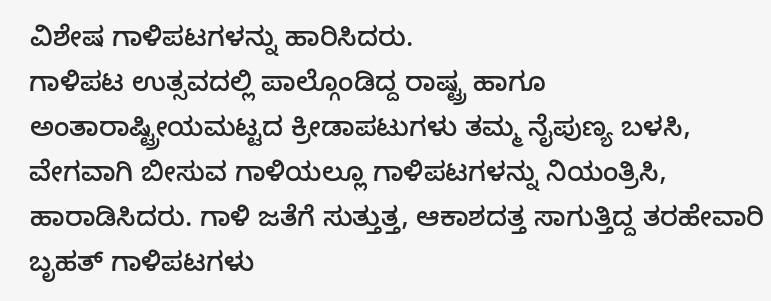ವಿಶೇಷ ಗಾಳಿಪಟಗಳನ್ನು ಹಾರಿಸಿದರು.
ಗಾಳಿಪಟ ಉತ್ಸವದಲ್ಲಿ ಪಾಲ್ಗೊಂಡಿದ್ದ ರಾಷ್ಟ್ರ ಹಾಗೂ ಅಂತಾರಾಷ್ಟ್ರೀಯಮಟ್ಟದ ಕ್ರೀಡಾಪಟುಗಳು ತಮ್ಮ ನೈಪುಣ್ಯ ಬಳಸಿ, ವೇಗವಾಗಿ ಬೀಸುವ ಗಾಳಿಯಲ್ಲೂ ಗಾಳಿಪಟಗಳನ್ನು ನಿಯಂತ್ರಿಸಿ, ಹಾರಾಡಿಸಿದರು. ಗಾಳಿ ಜತೆಗೆ ಸುತ್ತುತ್ತ, ಆಕಾಶದತ್ತ ಸಾಗುತ್ತಿದ್ದ ತರಹೇವಾರಿ ಬೃಹತ್ ಗಾಳಿಪಟಗಳು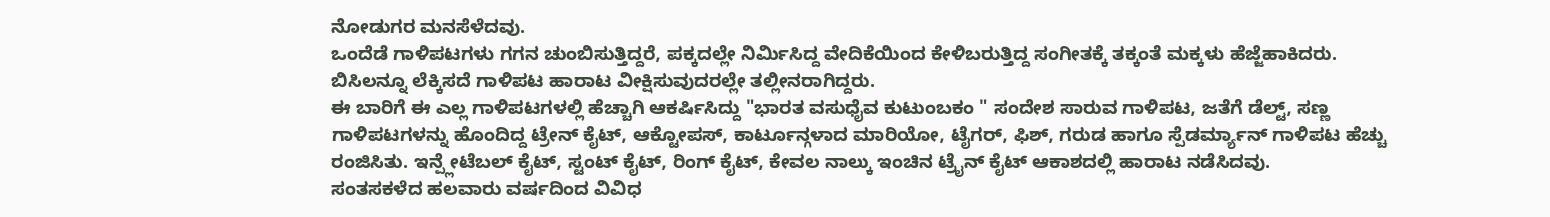ನೋಡುಗರ ಮನಸೆಳೆದವು.
ಒಂದೆಡೆ ಗಾಳಿಪಟಗಳು ಗಗನ ಚುಂಬಿಸುತ್ತಿದ್ದರೆ, ಪಕ್ಕದಲ್ಲೇ ನಿರ್ಮಿಸಿದ್ದ ವೇದಿಕೆಯಿಂದ ಕೇಳಿಬರುತ್ತಿದ್ದ ಸಂಗೀತಕ್ಕೆ ತಕ್ಕಂತೆ ಮಕ್ಕಳು ಹೆಜ್ಜೆಹಾಕಿದರು. ಬಿಸಿಲನ್ನೂ ಲೆಕ್ಕಿಸದೆ ಗಾಳಿಪಟ ಹಾರಾಟ ವೀಕ್ಷಿಸುವುದರಲ್ಲೇ ತಲ್ಲೀನರಾಗಿದ್ದರು.
ಈ ಬಾರಿಗೆ ಈ ಎಲ್ಲ ಗಾಳಿಪಟಗಳಲ್ಲಿ ಹೆಚ್ಚಾಗಿ ಆಕರ್ಷಿಸಿದ್ದು "ಭಾರತ ವಸುಧೈವ ಕುಟುಂಬಕಂ " ಸಂದೇಶ ಸಾರುವ ಗಾಳಿಪಟ, ಜತೆಗೆ ಡೆಲ್ಟ್, ಸಣ್ಣ ಗಾಳಿಪಟಗಳನ್ನು ಹೊಂದಿದ್ದ ಟ್ರೇನ್ ಕೈಟ್, ಆಕ್ಟೋಪಸ್, ಕಾರ್ಟೂನ್ಗಳಾದ ಮಾರಿಯೋ, ಟೈಗರ್, ಫಿಶ್, ಗರುಡ ಹಾಗೂ ಸ್ಪೆಡರ್ಮ್ಯಾನ್ ಗಾಳಿಪಟ ಹೆಚ್ಚು ರಂಜಿಸಿತು. ಇನ್ಪ್ಲೇಟೆಬಲ್ ಕೈಟ್, ಸ್ಟಂಟ್ ಕೈಟ್, ರಿಂಗ್ ಕೈಟ್, ಕೇವಲ ನಾಲ್ಕು ಇಂಚಿನ ಟ್ರೈನ್ ಕೈಟ್ ಆಕಾಶದಲ್ಲಿ ಹಾರಾಟ ನಡೆಸಿದವು.
ಸಂತಸಕಳೆದ ಹಲವಾರು ವರ್ಷದಿಂದ ವಿವಿಧ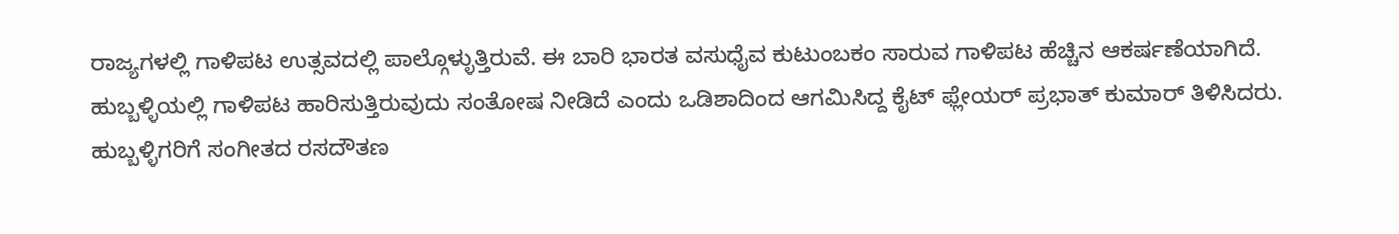ರಾಜ್ಯಗಳಲ್ಲಿ ಗಾಳಿಪಟ ಉತ್ಸವದಲ್ಲಿ ಪಾಲ್ಗೊಳ್ಳುತ್ತಿರುವೆ. ಈ ಬಾರಿ ಭಾರತ ವಸುಧೈವ ಕುಟುಂಬಕಂ ಸಾರುವ ಗಾಳಿಪಟ ಹೆಚ್ಚಿನ ಆಕರ್ಷಣೆಯಾಗಿದೆ. ಹುಬ್ಬಳ್ಳಿಯಲ್ಲಿ ಗಾಳಿಪಟ ಹಾರಿಸುತ್ತಿರುವುದು ಸಂತೋಷ ನೀಡಿದೆ ಎಂದು ಒಡಿಶಾದಿಂದ ಆಗಮಿಸಿದ್ದ ಕೈಟ್ ಫ್ಲೇಯರ್ ಪ್ರಭಾತ್ ಕುಮಾರ್ ತಿಳಿಸಿದರು.
ಹುಬ್ಬಳ್ಳಿಗರಿಗೆ ಸಂಗೀತದ ರಸದೌತಣ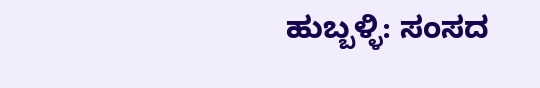ಹುಬ್ಬಳ್ಳಿ: ಸಂಸದ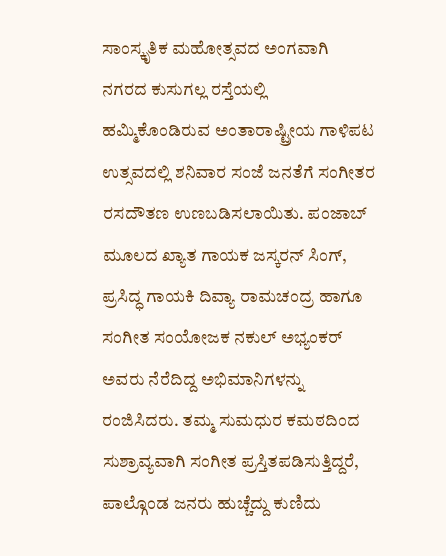ಸಾಂಸ್ಕೃತಿಕ ಮಹೋತ್ಸವದ ಅಂಗವಾಗಿ ನಗರದ ಕುಸುಗಲ್ಲ ರಸ್ತೆಯಲ್ಲಿ ಹಮ್ಮಿಕೊಂಡಿರುವ ಅಂತಾರಾಷ್ಟ್ರೀಯ ಗಾಳಿಪಟ ಉತ್ಸವದಲ್ಲಿ ಶನಿವಾರ ಸಂಜೆ ಜನತೆಗೆ ಸಂಗೀತರ ರಸದೌತಣ ಉಣಬಡಿಸಲಾಯಿತು. ಪಂಜಾಬ್ ಮೂಲದ ಖ್ಯಾತ ಗಾಯಕ ಜಸ್ಕರನ್ ಸಿಂಗ್, ಪ್ರಸಿದ್ಧ ಗಾಯಕಿ ದಿವ್ಯಾ ರಾಮಚಂದ್ರ ಹಾಗೂ ಸಂಗೀತ ಸಂಯೋಜಕ ನಕುಲ್ ಅಭ್ಯಂಕರ್ ಅವರು ನೆರೆದಿದ್ದ ಅಭಿಮಾನಿಗಳನ್ನು ರಂಜಿಸಿದರು. ತಮ್ಮ ಸುಮಧುರ ಕಮಠದಿಂದ ಸುಶ್ರಾವ್ಯವಾಗಿ ಸಂಗೀತ ಪ್ರಸ್ತಿತಪಡಿಸುತ್ತಿದ್ದರೆ, ಪಾಲ್ಗೊಂಡ ಜನರು ಹುಚ್ಚೆದ್ದು ಕುಣಿದು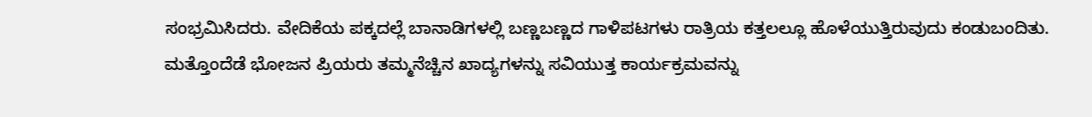ಸಂಭ್ರಮಿಸಿದರು. ವೇದಿಕೆಯ ಪಕ್ಕದಲ್ಲೆ ಬಾನಾಡಿಗಳಲ್ಲಿ ಬಣ್ಣಬಣ್ಣದ ಗಾಳಿಪಟಗಳು ರಾತ್ರಿಯ ಕತ್ತಲಲ್ಲೂ ಹೊಳೆಯುತ್ತಿರುವುದು ಕಂಡುಬಂದಿತು. ಮತ್ತೊಂದೆಡೆ ಭೋಜನ ಪ್ರಿಯರು ತಮ್ಮನೆಚ್ಚಿನ ಖಾದ್ಯಗಳನ್ನು ಸವಿಯುತ್ತ ಕಾರ್ಯಕ್ರಮವನ್ನು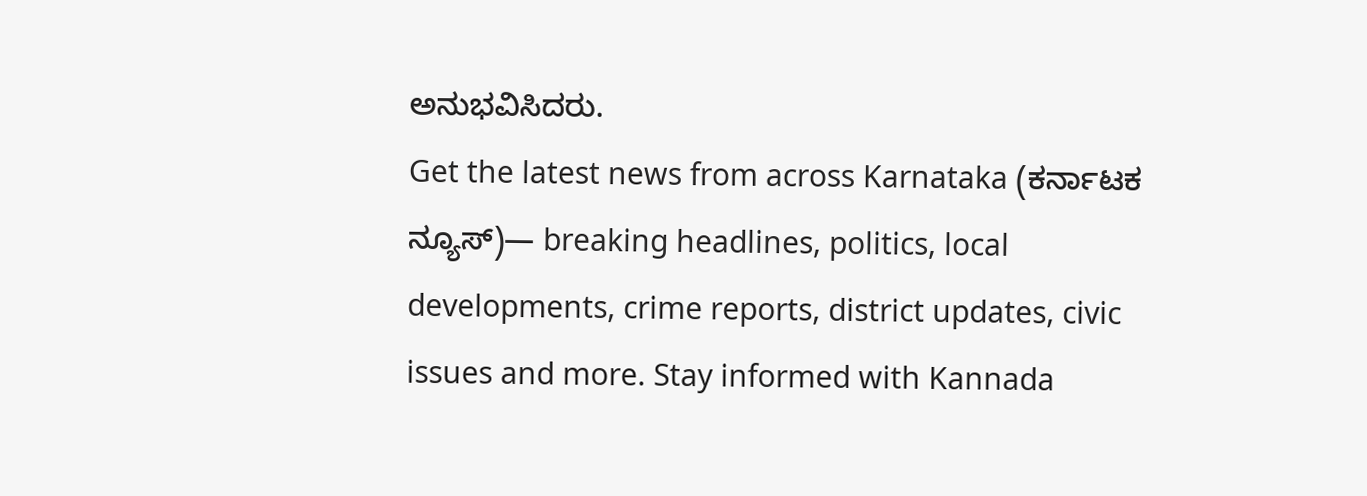ಅನುಭವಿಸಿದರು.
Get the latest news from across Karnataka (ಕರ್ನಾಟಕ ನ್ಯೂಸ್)— breaking headlines, politics, local developments, crime reports, district updates, civic issues and more. Stay informed with Kannada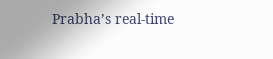Prabha’s real‑time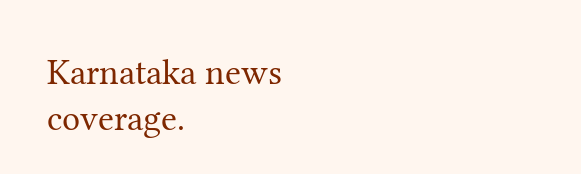Karnataka news coverage.